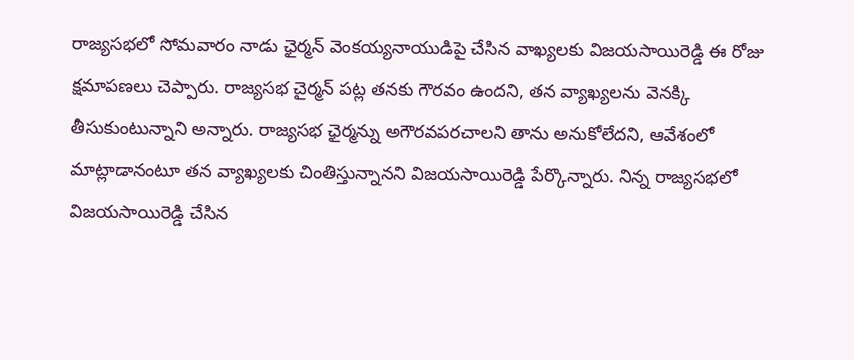రాజ్యసభలో సోమవారం నాడు ఛైర్మన్ వెంకయ్యనాయుడిపై చేసిన వాఖ్యలకు విజయసాయిరెడ్డి ఈ రోజు క్షమాపణలు చెప్పారు. రాజ్యసభ చైర్మన్ పట్ల తనకు గౌరవం ఉందని, తన వ్యాఖ్యలను వెనక్కి తీసుకుంటున్నాని అన్నారు. రాజ్యసభ ఛైర్మన్ను అగౌరవపరచాలని తాను అనుకోలేదని, ఆవేశంలో మాట్లాడానంటూ తన వ్యాఖ్యలకు చింతిస్తున్నానని విజయసాయిరెడ్డి పేర్కొన్నారు. నిన్న రాజ్యసభలో విజయసాయిరెడ్డి చేసిన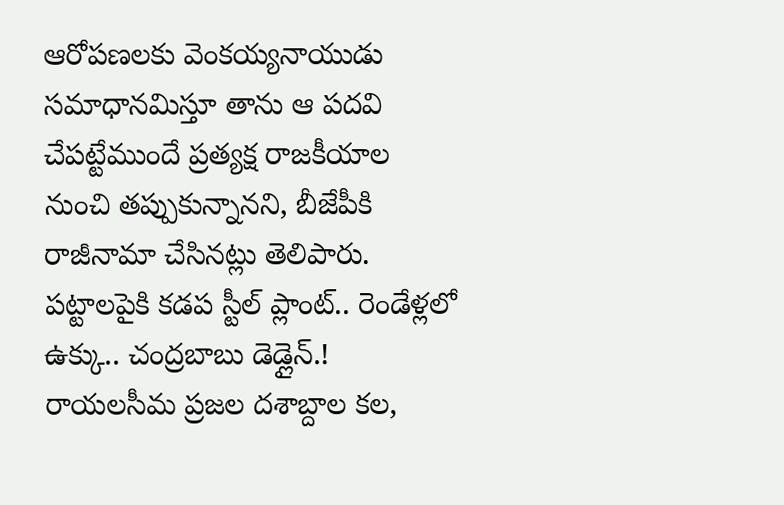ఆరోపణలకు వెంకయ్యనాయుడు సమాధానమిస్తూ తాను ఆ పదవి చేపట్టేముందే ప్రత్యక్ష రాజకీయాల నుంచి తప్పుకున్నానని, బీజేపీకి రాజీనామా చేసినట్లు తెలిపారు.
పట్టాలపైకి కడప స్టీల్ ప్లాంట్.. రెండేళ్లలో ఉక్కు.. చంద్రబాబు డెడ్లైన్.!
రాయలసీమ ప్రజల దశాబ్దాల కల,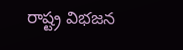రాష్ట్ర విభజన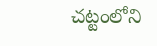చట్టంలోని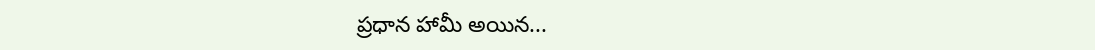ప్రధాన హామీ అయిన...